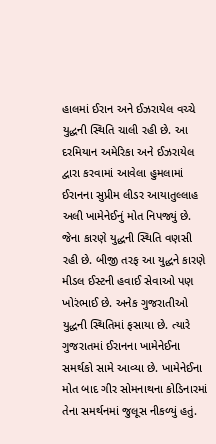હાલમાં ઈરાન અને ઈઝરાયેલ વચ્ચે યુદ્ધની સ્થિતિ ચાલી રહી છે. આ દરમિયાન અમેરિકા અને ઈઝરાયેલ દ્વારા કરવામાં આવેલા હુમલામાં ઈરાનના સુપ્રીમ લીડર આયાતુલ્લાહ અલી ખામેનેઈનું મોત નિપજ્યું છે. જેના કારણે યુદ્ધની સ્થિતિ વણસી રહી છે. બીજી તરફ આ યુદ્ધને કારણે મીડલ ઈસ્ટની હવાઈ સેવાઓ પણ ખોરંભાઈ છે. અનેક ગુજરાતીઓ યુદ્ધની સ્થિતિમાં ફસાયા છે. ત્યારે ગુજરાતમાં ઈરાનના ખામેનેઈના સમર્થકો સામે આવ્યા છે. ખામેનેઈના મોત બાદ ગીર સોમનાથના કોડિનારમાં તેના સમર્થનમાં જુલૂસ નીકળ્યું હતું.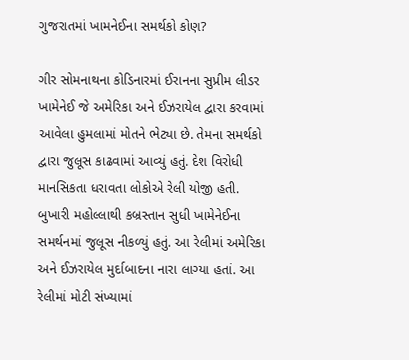ગુજરાતમાં ખામનેઈના સમર્થકો કોણ?

ગીર સોમનાથના કોડિનારમાં ઈરાનના સુપ્રીમ લીડર ખામેનેઈ જે અમેરિકા અને ઈઝરાયેલ દ્વારા કરવામાં આવેલા હુમલામાં મોતને ભેટ્યા છે. તેમના સમર્થકો દ્વારા જુલૂસ કાઢવામાં આવ્યું હતું. દેશ વિરોધી માનસિકતા ધરાવતા લોકોએ રેલી યોજી હતી. બુખારી મહોલ્લાથી કબ્રસ્તાન સુધી ખામેનેઈના સમર્થનમાં જુલૂસ નીકળ્યું હતું. આ રેલીમાં અમેરિકા અને ઈઝરાયેલ મુર્દાબાદના નારા લાગ્યા હતાં. આ રેલીમાં મોટી સંખ્યામાં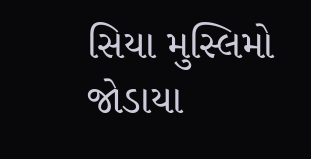સિયા મુસ્લિમો જોડાયા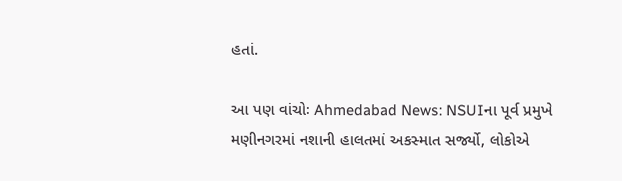હતાં.

આ પણ વાંચોઃ Ahmedabad News: NSUIના પૂર્વ પ્રમુખે મણીનગરમાં નશાની હાલતમાં અકસ્માત સર્જ્યો, લોકોએ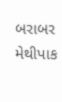બરાબર મેથીપાક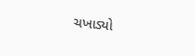ચખાડ્યો